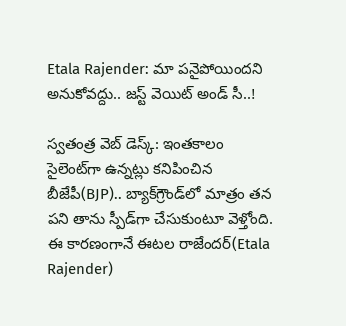Etala Rajender: మా పనైపోయిందని అనుకోవద్దు.. జస్ట్ వెయిట్ అండ్ సీ..!

స్వతంత్ర వెబ్ డెస్క్: ఇంతకాలం సైలెంట్‌గా ఉన్నట్లు కనిపించిన బీజేపీ(BJP).. బ్యాక్‌గ్రౌండ్‌లో మాత్రం తన పని తాను స్పీడ్‌గా చేసుకుంటూ వెళ్తోంది. ఈ కారణంగానే ఈటల రాజేందర్(Etala Rajender)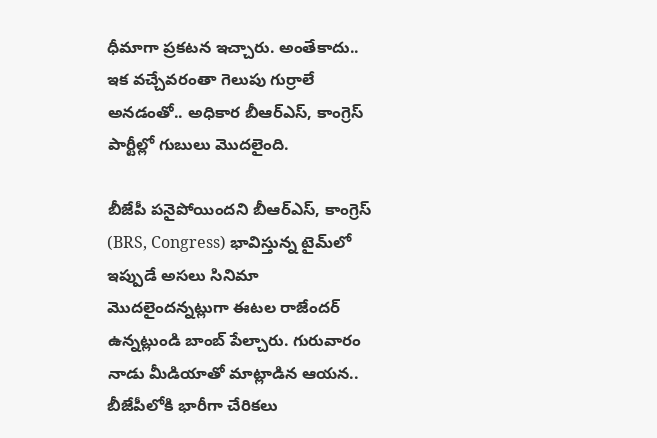ధీమాగా ప్రకటన ఇచ్చారు. అంతేకాదు.. ఇక వచ్చేవరంతా గెలుపు గుర్రాలే అనడంతో.. అధికార బీఆర్ఎస్, కాంగ్రెస్ పార్టీల్లో గుబులు మొదలైంది.

బీజేపీ పనైపోయిందని బీఆర్ఎస్, కాంగ్రెస్ (BRS, Congress) భావిస్తున్న టైమ్‌లో ఇప్పుడే అసలు సినిమా మొదలైందన్నట్లుగా ఈటల రాజేందర్ ఉన్నట్లుండి బాంబ్ పేల్చారు. గురువారం నాడు మీడియాతో మాట్లాడిన ఆయన.. బీజేపీలోకి భారీగా చేరికలు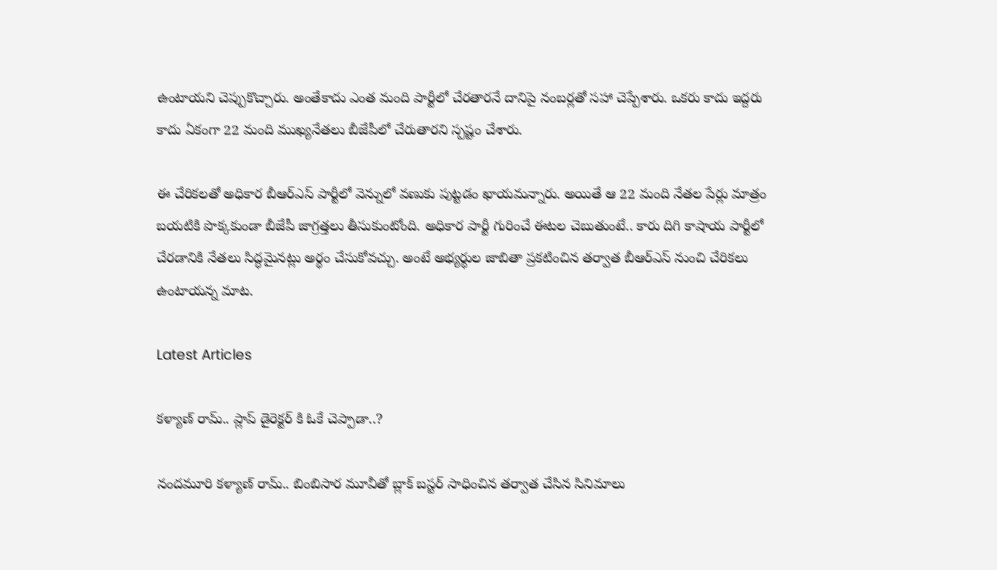ఉంటాయని చెప్పుకొచ్చారు. అంతేకాదు ఎంత మంది పార్టీలో చేరతారనే దానిపై నంబర్లతో సహా చెప్పేశారు. ఒకరు కాదు ఇద్దరు కాదు ఏకంగా 22 మంది ముఖ్యనేతలు బీజేపీలో చేరుతారని స్పష్టం చేశారు.

ఈ చేరికలతో అధికార బీఆర్ఎస్ పార్టీలో వెన్నులో వణుకు పుట్టడం ఖాయమన్నారు. అయితే ఆ 22 మంది నేతల పేర్లు మాత్రం బయటికి పొక్కకుండా బీజేపీ జాగ్రత్తలు తీసుకుంటోంది. అధికార పార్టీ గురించే ఈటల చెబుతుంటే.. కారు దిగి కాషాయ పార్టీలో చేరడానికి నేతలు సిద్ధమైనట్లు అర్థం చేసుకోవచ్చు. అంటే అభ్యర్థుల జాబితా ప్రకటించిన తర్వాత బీఆర్ఎస్ నుంచి చేరికలు ఉంటాయన్న మాట.

Latest Articles

కళ్యాణ్ రామ్.. ప్లాప్ డైరెక్టర్ కి ఓకే చెప్పాడా..?

నందమూరి కళ్యాణ్ రామ్.. బింబిసార మూవీతో బ్లాక్ బస్టర్ సాధించిన తర్వాత చేసిన సినిమాలు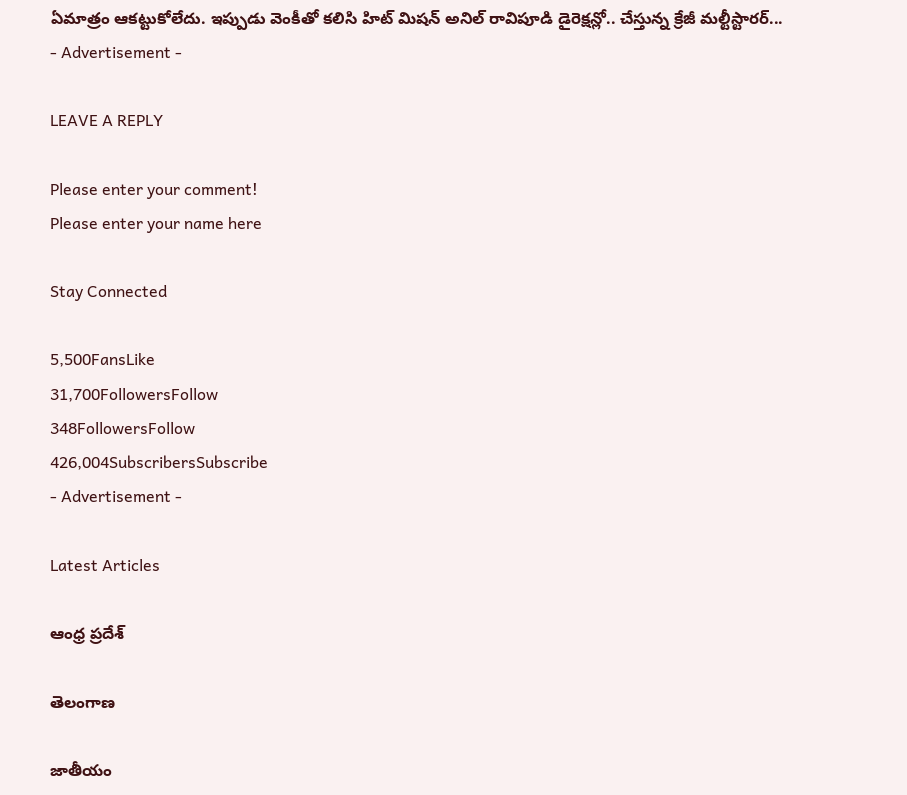ఏమాత్రం ఆకట్టుకోలేదు. ఇప్పుడు వెంకీతో కలిసి హిట్ మిషన్ అనిల్ రావిపూడి డైరెక్షన్లో.. చేస్తున్న క్రేజీ మల్టీస్టారర్...
- Advertisement -

LEAVE A REPLY

Please enter your comment!
Please enter your name here

Stay Connected

5,500FansLike
31,700FollowersFollow
348FollowersFollow
426,004SubscribersSubscribe
- Advertisement -

Latest Articles

ఆంధ్ర ప్రదేశ్

తెలంగాణ

జాతీయం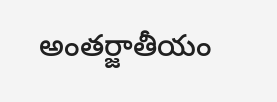అంతర్జాతీయం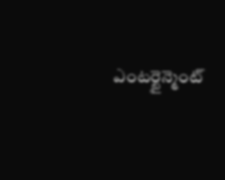ఎంటర్టైన్మెంట్